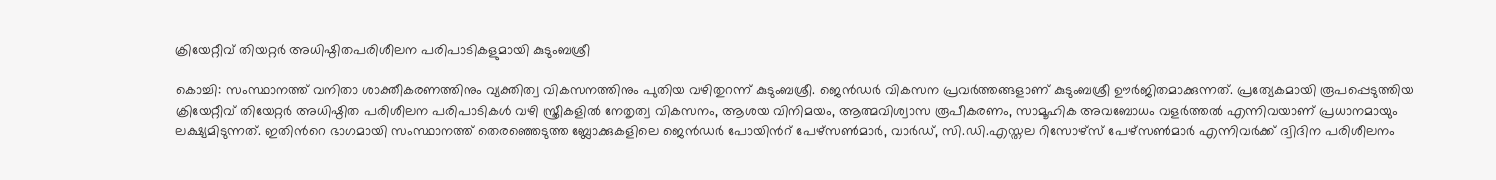ക്രിയേറ്റീവ് തിയറ്റര്‍ അധിഷ്ഠിതപരിശീലന പരിപാടികളുമായി കുടുംബശ്രീ

കൊച്ചി: സംസ്ഥാനത്ത് വനിതാ ശാക്തീകരണത്തിനും വ്യക്തിത്വ വികസനത്തിനും പുതിയ വഴിതുറന്ന് കുടുംബശ്രീ. ജെന്‍ഡര്‍ വികസന പ്രവര്‍ത്തങ്ങളാണ് കുടുംബശ്രീ ഊര്‍ജിതമാക്കുന്നത്. പ്രത്യേകമായി രൂപപ്പെടുത്തിയ ക്രിയേറ്റീവ് തിയേറ്റര്‍ അധിഷ്ഠിത പരിശീലന പരിപാടികള്‍ വഴി സ്ത്രീകളില്‍ നേതൃത്വ വികസനം, ആശയ വിനിമയം, ആത്മവിശ്വാസ രൂപീകരണം, സാമൂഹിക അവബോധം വളര്‍ത്തല്‍ എന്നിവയാണ് പ്രധാനമായും ലക്ഷ്യമിടുന്നത്. ഇതിന്‍റെ ഭാഗമായി സംസ്ഥാനത്ത് തെരഞ്ഞെടുത്ത ബ്ലോക്കുകളിലെ ജെന്‍ഡര്‍ പോയിന്‍റ് പേഴ്‌സണ്‍മാര്‍, വാര്‍ഡ്, സി.ഡി.എസ്തല റിസോഴ്‌സ് പേഴ്‌സണ്‍മാര്‍ എന്നിവര്‍ക്ക് ദ്വിദിന പരിശീലനം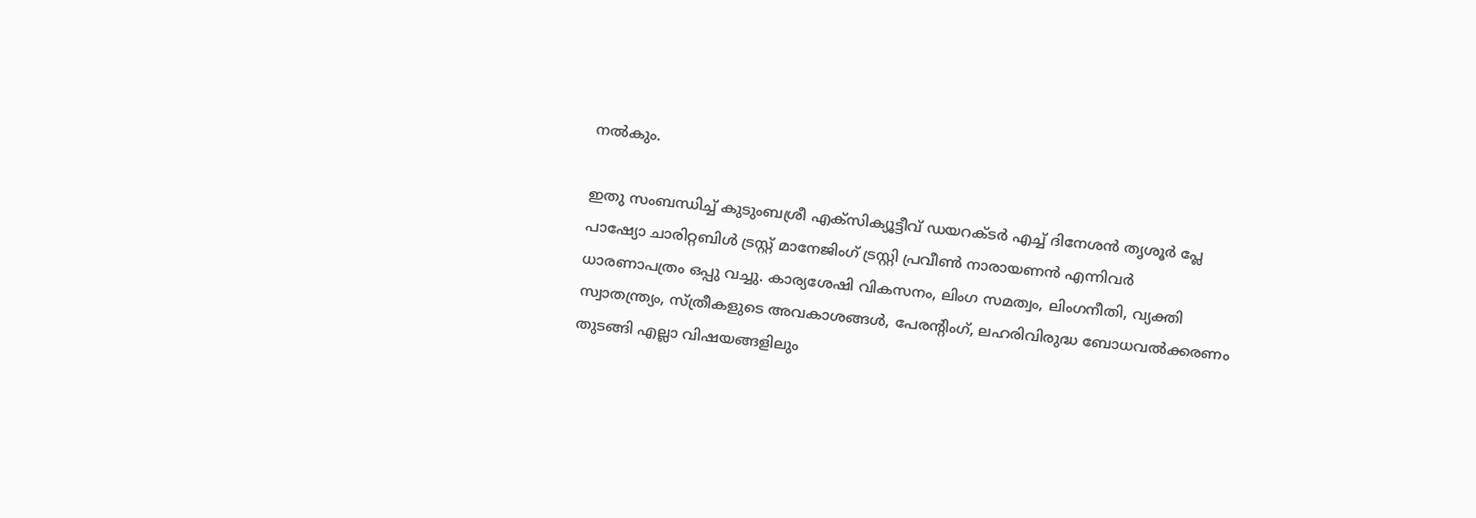നല്‍കും.

ഇതു സംബന്ധിച്ച് കുടുംബശ്രീ എക്‌സിക്യൂട്ടീവ് ഡയറക്ടര്‍ എച്ച് ദിനേശന്‍ തൃശൂര്‍ പ്ലേ പാഷ്യോ ചാരിറ്റബിള്‍ ട്രസ്റ്റ് മാനേജിംഗ് ട്രസ്റ്റി പ്രവീണ്‍ നാരായണന്‍ എന്നിവര്‍ ധാരണാപത്രം ഒപ്പു വച്ചു. കാര്യശേഷി വികസനം, ലിംഗ സമത്വം, ലിംഗനീതി, വ്യക്തി സ്വാതന്ത്ര്യം, സ്ത്രീകളുടെ അവകാശങ്ങള്‍, പേരന്റിംഗ്, ലഹരിവിരുദ്ധ ബോധവല്‍ക്കരണം തുടങ്ങി എല്ലാ വിഷയങ്ങളിലും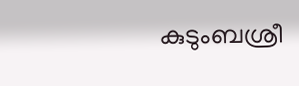കുടുംബശ്രീ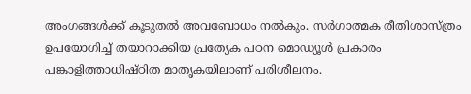അംഗങ്ങള്‍ക്ക് കൂടുതല്‍ അവബോധം നല്‍കും. സര്‍ഗാത്മക രീതിശാസ്ത്രം ഉപയോഗിച്ച് തയാറാക്കിയ പ്രത്യേക പഠന മൊഡ്യൂള്‍ പ്രകാരം പങ്കാളിത്താധിഷ്ഠിത മാതൃകയിലാണ് പരിശീലനം.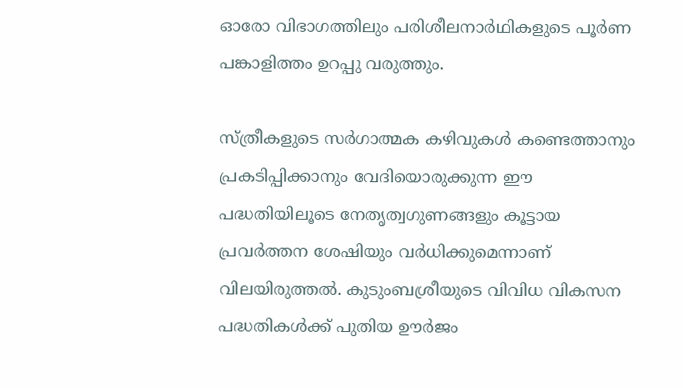ഓരോ വിഭാഗത്തിലും പരിശീലനാര്‍ഥികളുടെ പൂര്‍ണ പങ്കാളിത്തം ഉറപ്പു വരുത്തും.

സ്ത്രീകളുടെ സര്‍ഗാത്മക കഴിവുകള്‍ കണ്ടെത്താനും പ്രകടിപ്പിക്കാനും വേദിയൊരുക്കുന്ന ഈ പദ്ധതിയിലൂടെ നേതൃത്വഗുണങ്ങളും കൂട്ടായ പ്രവര്‍ത്തന ശേഷിയും വര്‍ധിക്കുമെന്നാണ് വിലയിരുത്തല്‍. കുടുംബശ്രീയുടെ വിവിധ വികസന പദ്ധതികള്‍ക്ക് പുതിയ ഊര്‍ജം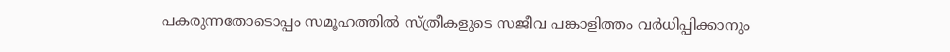പകരുന്നതോടൊപ്പം സമൂഹത്തില്‍ സ്ത്രീകളുടെ സജീവ പങ്കാളിത്തം വര്‍ധിപ്പിക്കാനും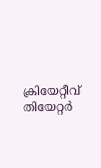ക്രിയേറ്റീവ് തിയേറ്റര്‍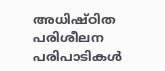അധിഷ്ഠിത പരിശീലന പരിപാടികള്‍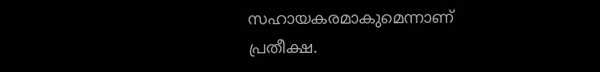സഹായകരമാകുമെന്നാണ് പ്രതീക്ഷ.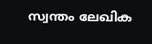സ്വന്തം ലേഖിക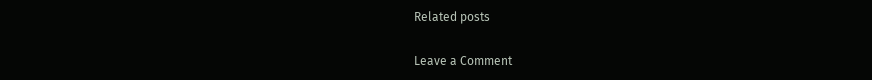Related posts

Leave a Comment